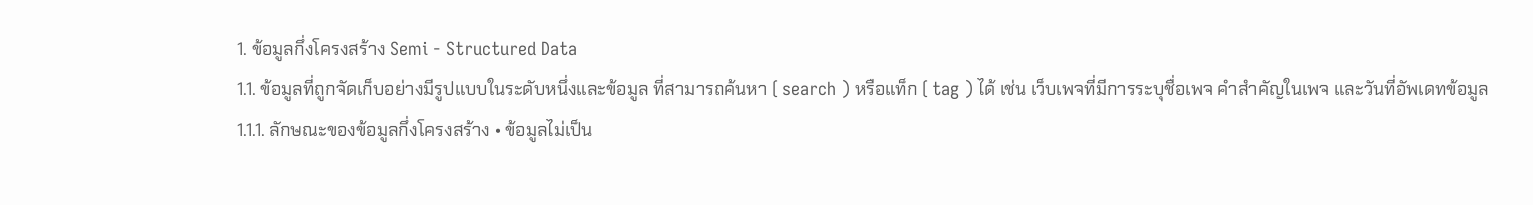1. ข้อมูลกึ่งโครงสร้าง Semi - Structured Data
1.1. ข้อมูลที่ถูกจัดเก็บอย่างมีรูปแบบในระดับหนึ่งและข้อมูล ที่สามารถค้นหา ( search ) หรือแท็ก ( tag ) ได้ เช่น เว็บเพจที่มีการระบุชื่อเพจ คำสำคัญในเพจ และวันที่อัพเดทข้อมูล
1.1.1. ลักษณะของข้อมูลกึ่งโครงสร้าง • ข้อมูลไม่เป็น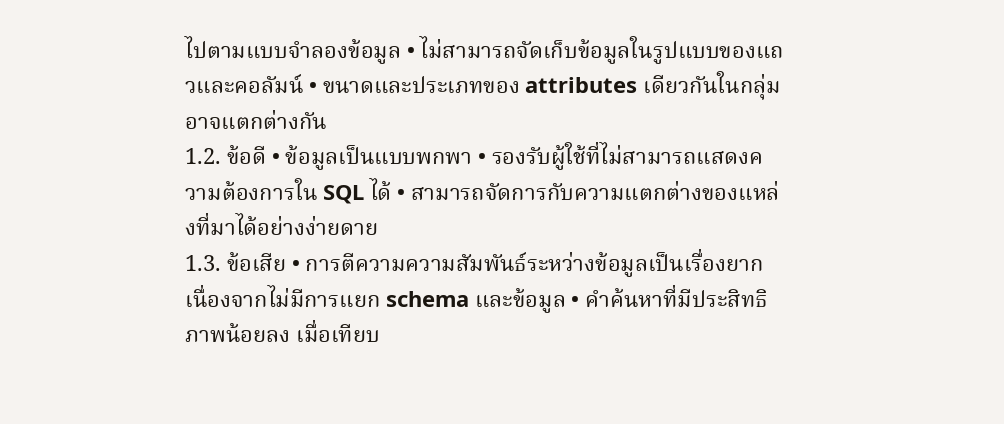ไปตามแบบจำลองข้อมูล • ไม่สามารถจัดเก็บข้อมูลในรูปแบบของแถวและคอลัมน์ • ขนาดและประเภทของ attributes เดียวกันในกลุ่มอาจแตกต่างกัน
1.2. ข้อดี • ข้อมูลเป็นแบบพกพา • รองรับผู้ใช้ที่ไม่สามารถแสดงความต้องการใน SQL ได้ • สามารถจัดการกับความแตกต่างของแหล่งที่มาได้อย่างง่ายดาย
1.3. ข้อเสีย • การตีความความสัมพันธ์ระหว่างข้อมูลเป็นเรื่องยาก เนื่องจากไม่มีการแยก schema และข้อมูล • คำค้นหาที่มีประสิทธิภาพน้อยลง เมื่อเทียบ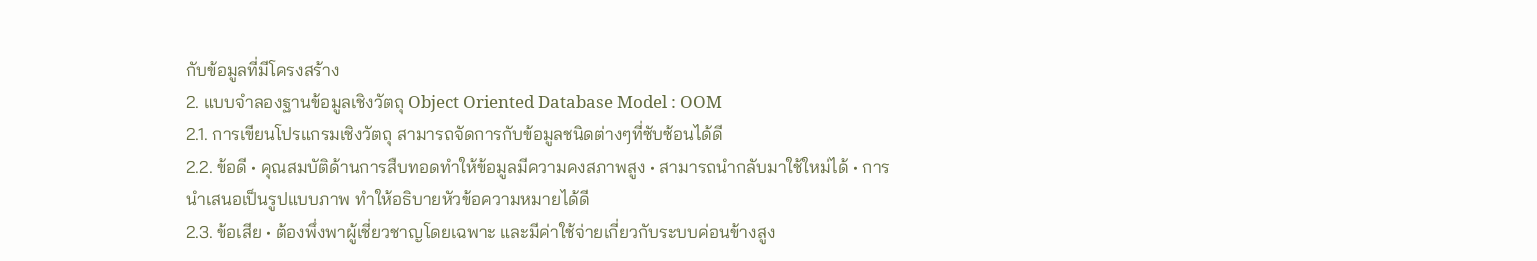กับข้อมูลที่มีโครงสร้าง
2. แบบจำลองฐานข้อมูลเชิงวัตถุ Object Oriented Database Model : OOM
2.1. การเขียนโปรแกรมเชิงวัตถุ สามารถจัดการกับข้อมูลชนิดต่างๆที่ซับซ้อนได้ดี
2.2. ข้อดี • คุณสมบัติด้านการสืบทอดทำให้ข้อมูลมีความคงสภาพสูง • สามารถนำกลับมาใช้ใหม่ได้ • การนำเสนอเป็นรูปแบบภาพ ทำให้อธิบายหัวข้อความหมายได้ดี
2.3. ข้อเสีย • ต้องพึ่งพาผู้เชี่ยวชาญโดยเฉพาะ และมีค่าใช้จ่ายเกี่ยวกับระบบค่อนข้างสูง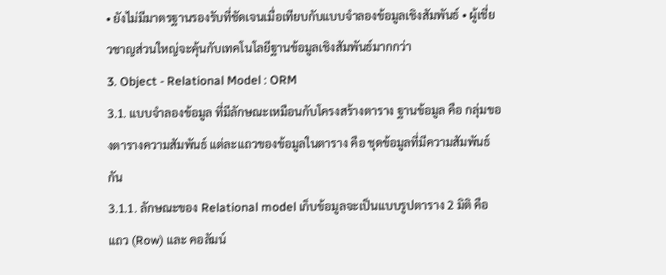• ยังไม่มีมาตรฐานรองรับที่ชัดเจนเมื่อเทียบกับแบบจำลองข้อมูลเชิงสัมพันธ์ • ผู้เชี่ยวชาญส่วนใหญ่จะคุ้นกับเทคโนโลยีฐานข้อมูลเชิงสัมพันธ์มากกว่า
3. Object - Relational Model : ORM
3.1. แบบจำลองข้อมูล ที่มีลักษณะเหมือนกับโครงสร้างตาราง ฐานข้อมูล คือ กลุ่มของตารางความสัมพันธ์ แต่ละแถวของข้อมูลในตาราง คือ ชุดข้อมูลที่มีความสัมพันธ์กัน
3.1.1. ลักษณะของ Relational model เก็บข้อมูลจะเป็นแบบรูปตาราง 2 มิติ คือ แถว (Row) และ คอลัมน์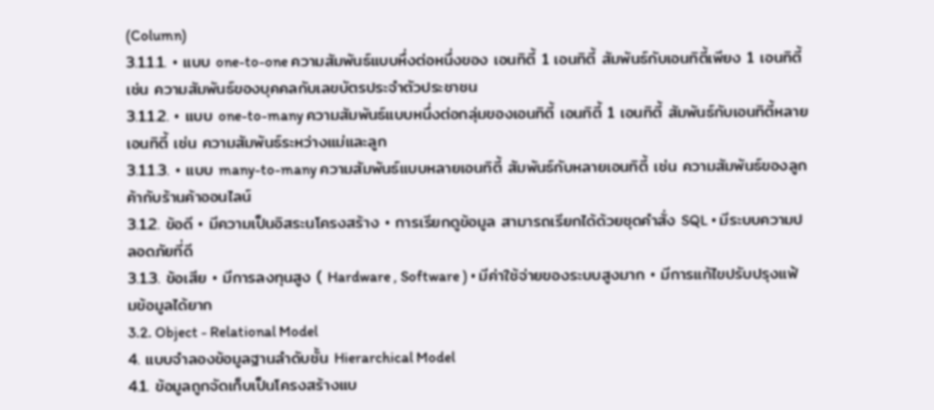(Column)
3.1.1.1. • แบบ one-to-one ความสัมพันธ์แบบหึ่งต่อหนึ่งของ เอนทิตี้ 1 เอนทิตี้ สัมพันธ์กับเอนทิตี้เพียง 1 เอนทิตี้ เช่น ความสัมพันธ์ของบุคคลกับเลขบัตรประจำตัวประชาชน
3.1.1.2. • แบบ one-to-many ความสัมพันธ์แบบหนึ่งต่อกลุ่มของเอนทิตี้ เอนทิตี้ 1 เอนทิตี้ สัมพันธ์กับเอนทิตี้หลายเอนทิตี้ เช่น ความสัมพันธ์ระหว่างแม่และลูก
3.1.1.3. • แบบ many-to-many ความสัมพันธ์แบบหลายเอนทิตี้ สัมพันธ์กับหลายเอนทิตี้ เช่น ความสัมพันธ์ของลูกค้ากับร้านค้าออนไลน์
3.1.2. ข้อดี • มีความเป็นอิสระนโครงสร้าง • การเรียกดูข้อมูล สามารถเรียกได้ด้วยชุดคำสั่ง SQL • มีระบบความปลอดภัยที่ดี
3.1.3. ข้อเสีย • มีการลงทุนสูง ( Hardware , Software ) • มีค่าใช้จ่ายของระบบสูงมาก • มีการแก้ไขปรับปรุงแฟ้มข้อมูลได้ยาก
3.2. Object - Relational Model
4. แบบจำลองข้อมูลฐานลำดับชั้น Hierarchical Model
4.1. ข้อมูลถูกจัดเก็บเป็นโครงสร้างแบ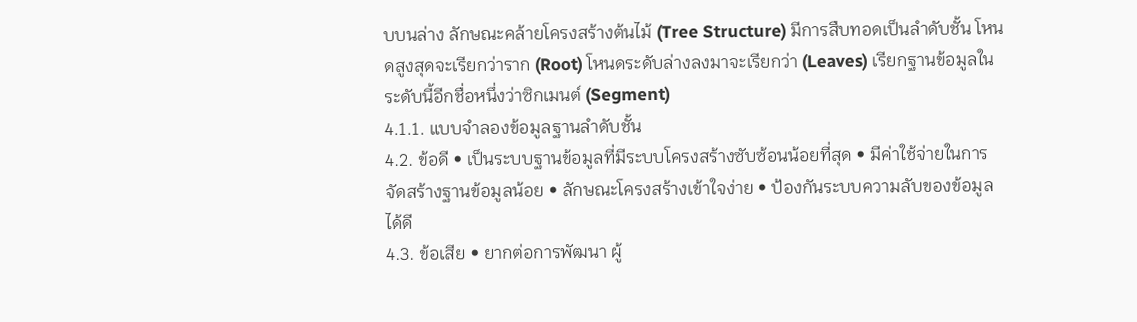บบนล่าง ลักษณะคล้ายโครงสร้างต้นไม้ (Tree Structure) มีการสืบทอดเป็นลำดับชั้น โหนดสูงสุดจะเรียกว่าราก (Root) โหนดระดับล่างลงมาจะเรียกว่า (Leaves) เรียกฐานข้อมูลในระดับนี้อีกชื่อหนึ่งว่าซิกเมนต์ (Segment)
4.1.1. แบบจำลองข้อมูลฐานลำดับชั้น
4.2. ข้อดี • เป็นระบบฐานข้อมูลที่มีระบบโครงสร้างซับซ้อนน้อยที่สุด • มีค่าใช้จ่ายในการจัดสร้างฐานข้อมูลน้อย • ลักษณะโครงสร้างเข้าใจง่าย • ป้องกันระบบความลับของข้อมูลได้ดี
4.3. ข้อเสีย • ยากต่อการพัฒนา ผู้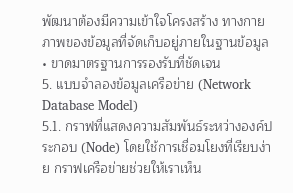พัฒนาต้องมีความเข้าใจโครงสร้าง ทางกายภาพของข้อมูลที่จัดเก็บอยู่ภายในฐานข้อมูล • ขาดมาตรฐานการรองรับที่ชัดเจน
5. แบบจำลองข้อมูลเครือข่าย (Network Database Model)
5.1. กราฟที่แสดงความสัมพันธ์ระหว่างองค์ประกอบ (Node) โดยใช้การเชื่อมโยงที่เรียบง่าย กราฟเครือข่ายช่วยให้เราเห็น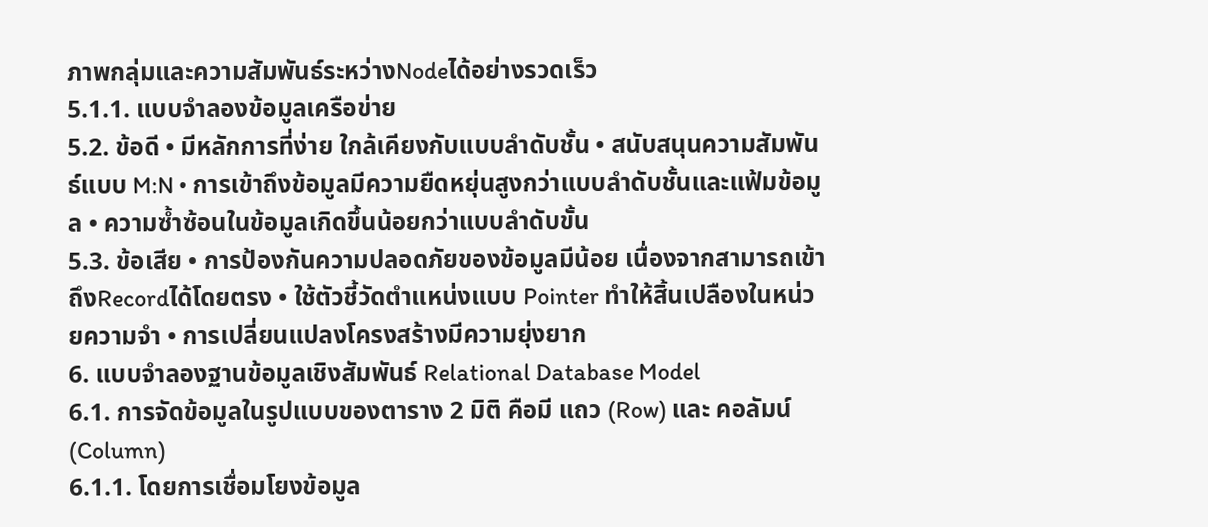ภาพกลุ่มและความสัมพันธ์ระหว่างNodeได้อย่างรวดเร็ว
5.1.1. แบบจำลองข้อมูลเครือข่าย
5.2. ข้อดี • มีหลักการที่ง่าย ใกล้เคียงกับแบบลำดับชั้น • สนับสนุนความสัมพันธ์แบบ M:N • การเข้าถึงข้อมูลมีความยืดหยุ่นสูงกว่าแบบลำดับชั้นและแฟ้มข้อมูล • ความซ้ำซ้อนในข้อมูลเกิดขึ้นน้อยกว่าแบบลำดับขั้น
5.3. ข้อเสีย • การป้องกันความปลอดภัยของข้อมูลมีน้อย เนื่องจากสามารถเข้าถึงRecordได้โดยตรง • ใช้ตัวชี้วัดตำแหน่งแบบ Pointer ทำให้สิ้นเปลืองในหน่วยความจำ • การเปลี่ยนแปลงโครงสร้างมีความยุ่งยาก
6. แบบจำลองฐานข้อมูลเชิงสัมพันธ์ Relational Database Model
6.1. การจัดข้อมูลในรูปแบบของตาราง 2 มิติ คือมี แถว (Row) และ คอลัมน์ (Column)
6.1.1. โดยการเชื่อมโยงข้อมูล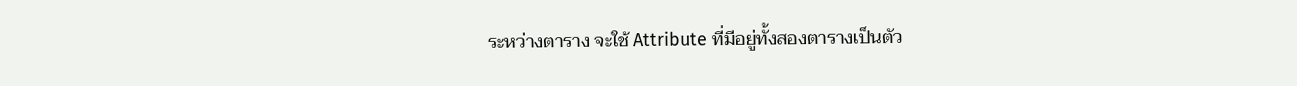ระหว่างตาราง จะใช้ Attribute ที่มีอยู่ทั้งสองตารางเป็นตัว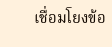เชื่อมโยงข้อ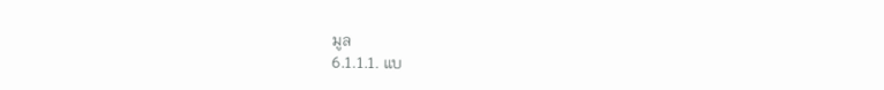มูล
6.1.1.1. แบ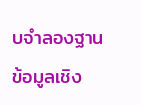บจำลองฐานข้อมูลเชิง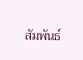สัมพันธ์